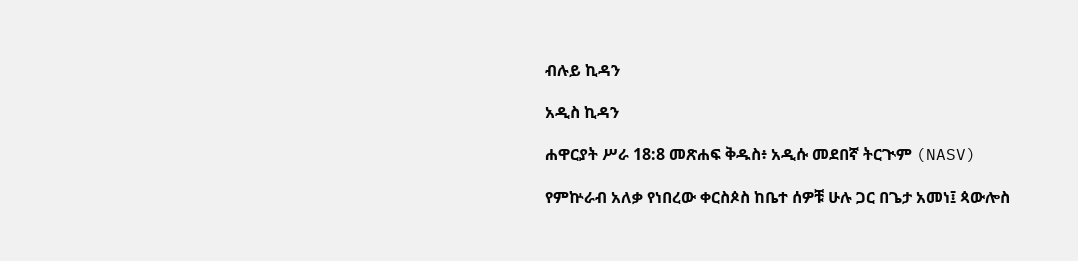ብሉይ ኪዳን

አዲስ ኪዳን

ሐዋርያት ሥራ 18:8 መጽሐፍ ቅዱስ፥ አዲሱ መደበኛ ትርጒም (NASV)

የምኵራብ አለቃ የነበረው ቀርስጶስ ከቤተ ሰዎቹ ሁሉ ጋር በጌታ አመነ፤ ጳውሎስ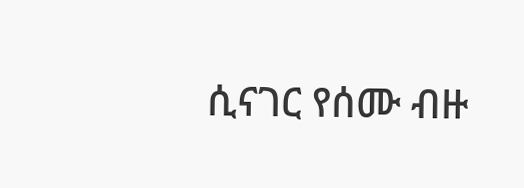ሲናገር የሰሙ ብዙ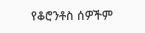የቆሮንቶስ ሰዎችም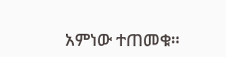አምነው ተጠመቁ።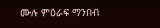ሙሉ ምዕራፍ ማንበብ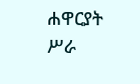ሐዋርያት ሥራ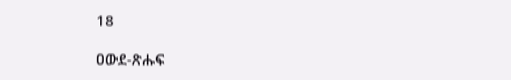18

ዐውደ-ጽሑፍ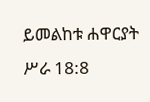ይመልከቱ ሐዋርያት ሥራ 18:8